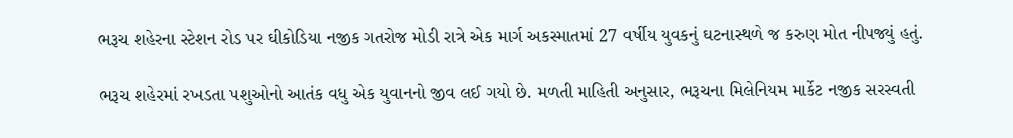ભરૂચ શહેરના સ્ટેશન રોડ પર ઘીકોડિયા નજીક ગતરોજ મોડી રાત્રે એક માર્ગ અકસ્માતમાં 27 વર્ષીય યુવકનું ઘટનાસ્થળે જ કરુણ મોત નીપજ્યું હતું.

ભરૂચ શહેરમાં રખડતા પશુઓનો આતંક વધુ એક યુવાનનો જીવ લઈ ગયો છે. મળતી માહિતી અનુસાર, ભરૂચના મિલેનિયમ માર્કેટ નજીક સરસ્વતી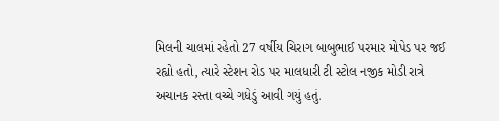મિલની ચાલમાં રહેતો 27 વર્ષીય ચિરાગ બાબુભાઈ પરમાર મોપેડ પર જઈ રહ્યો હતો, ત્યારે સ્ટેશન રોડ પર માલધારી ટી સ્ટોલ નજીક મોડી રાત્રે અચાનક રસ્તા વચ્ચે ગધેડું આવી ગયું હતું.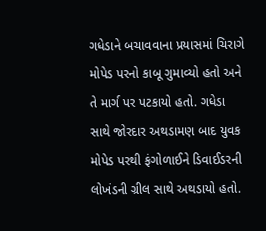ગધેડાને બચાવવાના પ્રયાસમાં ચિરાગે મોપેડ પરનો કાબૂ ગુમાવ્યો હતો અને તે માર્ગ પર પટકાયો હતો. ગધેડા સાથે જોરદાર અથડામણ બાદ યુવક મોપેડ પરથી ફંગોળાઈને ડિવાઈડરની લોખંડની ગ્રીલ સાથે અથડાયો હતો.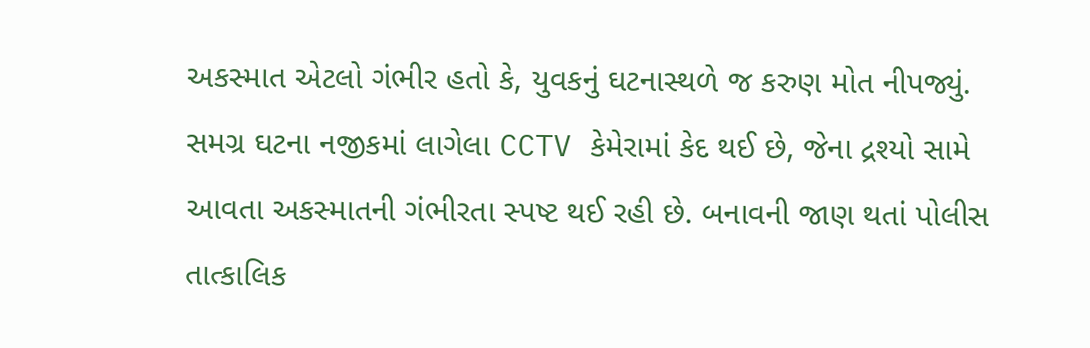અકસ્માત એટલો ગંભીર હતો કે, યુવકનું ઘટનાસ્થળે જ કરુણ મોત નીપજ્યું. સમગ્ર ઘટના નજીકમાં લાગેલા CCTV કેમેરામાં કેદ થઈ છે, જેના દ્રશ્યો સામે આવતા અકસ્માતની ગંભીરતા સ્પષ્ટ થઈ રહી છે. બનાવની જાણ થતાં પોલીસ તાત્કાલિક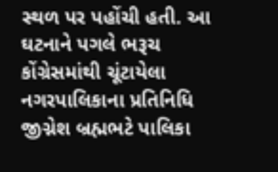સ્થળ પર પહોંચી હતી. આ ઘટનાને પગલે ભરૂચ કોંગ્રેસમાંથી ચૂંટાયેલા નગરપાલિકાના પ્રતિનિધિ જીગ્નેશ બ્રહ્મભટે પાલિકા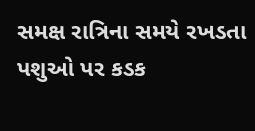સમક્ષ રાત્રિના સમયે રખડતા પશુઓ પર કડક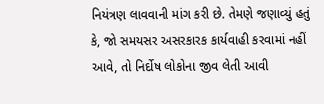નિયંત્રણ લાવવાની માંગ કરી છે. તેમણે જણાવ્યું હતું કે, જો સમયસર અસરકારક કાર્યવાહી કરવામાં નહીં આવે, તો નિર્દોષ લોકોના જીવ લેતી આવી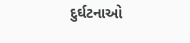દુર્ઘટનાઓ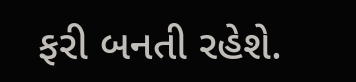ફરી બનતી રહેશે.